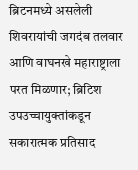ब्रिटनमध्ये असलेली शिवरायांची जगदंब तलवार आणि वाघनखे महाराष्ट्राला परत मिळणार; ब्रिटिश उपउच्चायुक्तांकडून सकारात्मक प्रतिसाद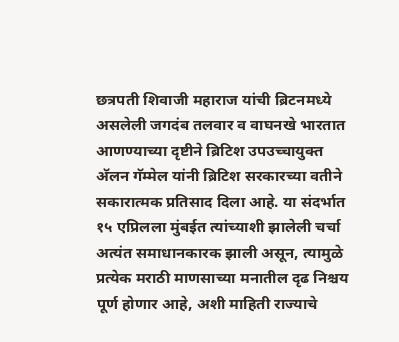छत्रपती शिवाजी महाराज यांची ब्रिटनमध्ये असलेली जगदंब तलवार व वाघनखे भारतात आणण्याच्या दृष्टीने ब्रिटिश उपउच्चायुक्त अ‍ॅलन गॅम्मेल यांनी ब्रिटिश सरकारच्या वतीने सकारात्मक प्रतिसाद दिला आहे. या संदर्भात १५ एप्रिलला मुंबईत त्यांच्याशी झालेली चर्चा अत्यंत समाधानकारक झाली असून, त्यामुळे प्रत्येक मराठी माणसाच्या मनातील दृढ निश्चय पूर्ण होणार आहे, अशी माहिती राज्याचे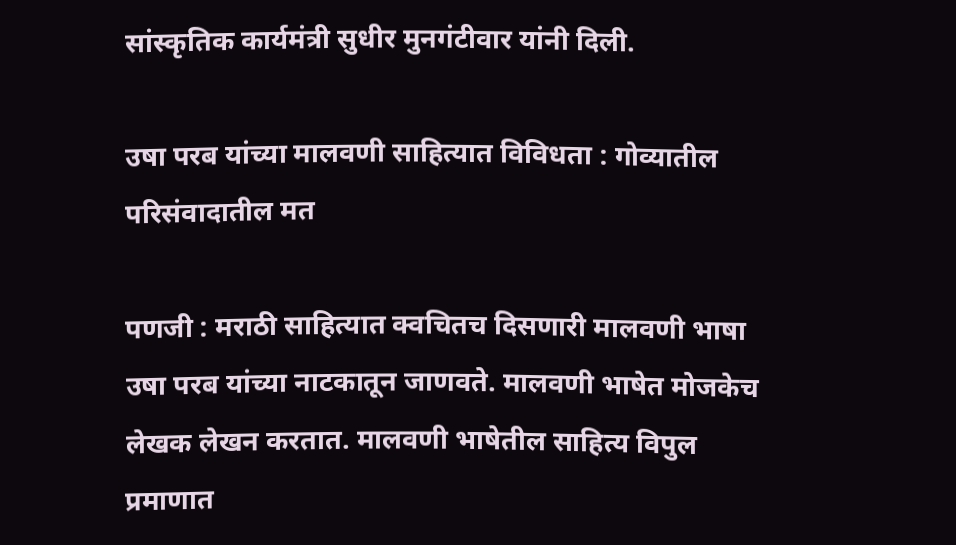सांस्कृतिक कार्यमंत्री सुधीर मुनगंटीवार यांनी दिली.

उषा परब यांच्या मालवणी साहित्यात विविधता : गोव्यातील परिसंवादातील मत

पणजी : मराठी साहित्यात क्वचितच दिसणारी मालवणी भाषा उषा परब यांच्या नाटकातून जाणवते. मालवणी भाषेत मोजकेच लेखक लेखन करतात. मालवणी भाषेतील साहित्य विपुल प्रमाणात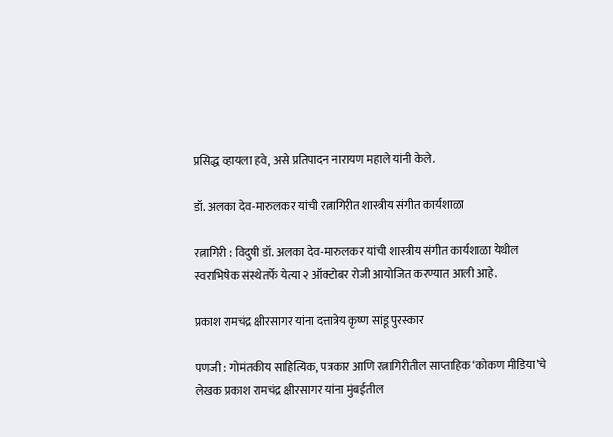प्रसिद्ध व्हायला हवे, असे प्रतिपादन नारायण महाले यांनी केले.

डॉ. अलका देव-मारुलकर यांची रत्नागिरीत शास्त्रीय संगीत कार्यशाळा

रत्नागिरी : विदुषी डॉ. अलका देव-मारुलकर यांची शास्त्रीय संगीत कार्यशाळा येथील स्वराभिषेक संस्थेतर्फे येत्या २ ऑक्टोबर रोजी आयोजित करण्यात आली आहे.

प्रकाश रामचंद्र क्षीरसागर यांना दत्तात्रेय कृष्ण सांडू पुरस्कार

पणजी : गोमंतकीय साहित्यिक, पत्रकार आणि रत्नागिरीतील साप्ताहिक‘कोकण मीडिया’चे लेखक प्रकाश रामचंद्र क्षीरसागर यांना मुंबईतील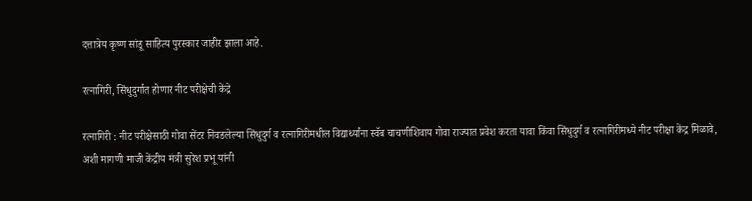दत्तात्रेय कृष्ण सांडू साहित्य पुरस्कार जाहीर झाला आहे.

रत्नागिरी, सिंधुदुर्गात होणार नीट परीक्षेची केंद्रे

रत्नागिरी : नीट परीक्षेसाठी गोवा सेंटर निवडलेल्या सिंधुदुर्ग व रत्नागिरीमधील विद्यार्थ्यांना स्वॅब चाचणीशिवाय गोवा राज्यात प्रवेश करता यावा किंवा सिंधुदुर्ग व रत्नागिरीमध्ये नीट परीक्षा केंद्र मिळावे, अशी मागणी माजी केंद्रीय मंत्री सुरेश प्रभू यांनी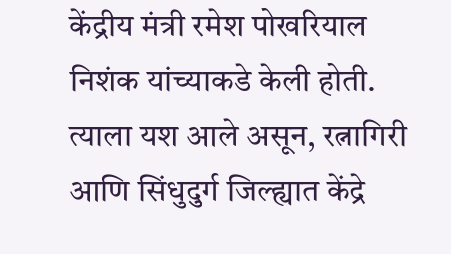केंद्रीय मंत्री रमेश पोखरियाल निशंक यांच्याकडे केली होती. त्याला यश आले असून, रत्नागिरी आणि सिंधुदुर्ग जिल्ह्यात केंद्रे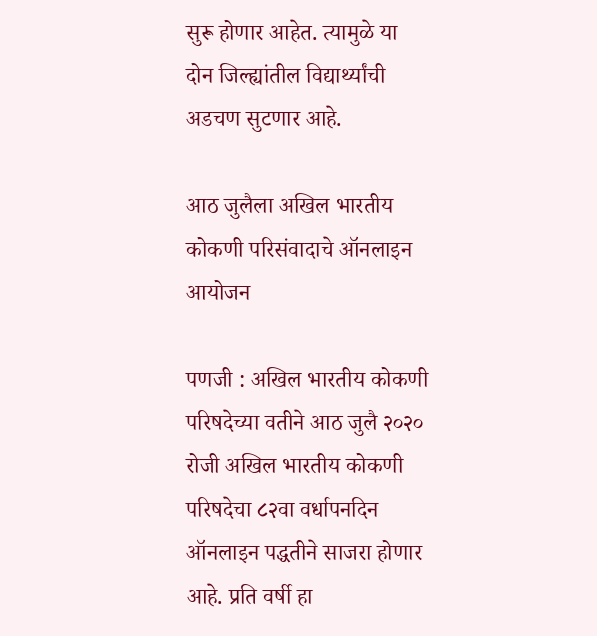सुरू होणार आहेत. त्यामुळे या दोन जिल्ह्यांतील विद्यार्थ्यांची अडचण सुटणार आहे.

आठ जुलैला अखिल भारतीय कोकणी परिसंवादाचे ऑनलाइन आयोजन

पणजी : अखिल भारतीय कोकणी परिषदेच्या वतीने आठ जुलै २०२० रोजी अखिल भारतीय कोकणी परिषदेचा ८२वा वर्धापनदिन ऑनलाइन पद्धतीने साजरा होणार आहे. प्रति वर्षी हा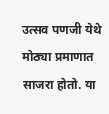उत्सव पणजी येथे मोठ्या प्रमाणात साजरा होतो. या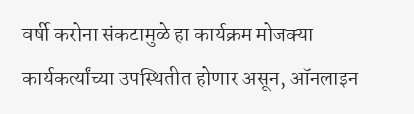वर्षी करोना संकटामुळे हा कार्यक्रम मोजक्या कार्यकर्त्यांच्या उपस्थितीत होणार असून, ऑनलाइन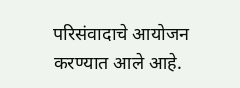परिसंवादाचे आयोजन करण्यात आले आहे.